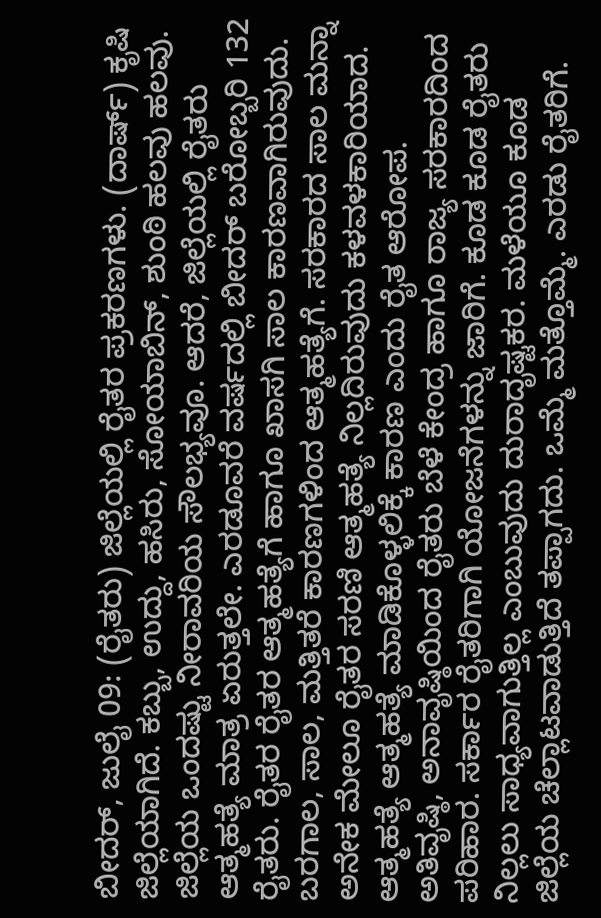ಬೀದರ್, ಜುಲೈ 09: (ರೈತರು) ಜಿಲ್ಲೆಯಲ್ಲಿ ರೈತರ ಪ್ರಕರಣಗಳು. (ದಾರ್ಷ್) ಕೃಷಿ ಜಿಲ್ಲೆಯಾಗಿದೆ. ಕಬ್ಬು, ಉದ್ದು, ಹಸಿರು, ಸೋಯಾಬಿನ್, ಶುಂಠಿ ಹಲವು ಹಲವು. ಜಿಲ್ಲೆಯ ಒಂದಷ್ಟು ನೀರಾವರಿಯ ಸೌಲಭ್ಯವೂ. ಆದರೆ, ಜಿಲ್ಲೆಯಲ್ಲಿ ರೈತರು ಆತ್ಮಹತ್ಯೆ ಮಾತ್ರ ಏರುತ್ತಲೇ. ಎರಡೂವರೆ ವರ್ಷದಲ್ಲಿ ಬೀದರ್ ಬರೋಬ್ಬರಿ 132 ರೈತರು. ರೈತರ ರೈತರ ಆತ್ಮಹತ್ಯೆಗೆ ಹಾಗೂ ಖಾಸಗಿ ಸಾಲ ಕಾರಣವಾಗಿರುವುದು.
ಬರಗಾಲ, ಸಾಲ, ಮತ್ತಿತರೆ ಕಾರಣಗಳಿಂದ ಆತ್ಮಹತ್ಯೆಗೆ. ಸರಕಾರದ ಸಾಲ ಮನ್ನಾ ಅನೇಕ ಮೇಲೂ ರೈತರ ಸರಣಿ ಆತ್ಮಹತ್ಯೆ ನಿಲ್ಲದಿರುವುದು ಕಳವಳಕಾರಿಯಾದ. ಆತ್ಮಹತ್ಯೆ ಆತ್ಮಹತ್ಯೆ ಮಾಡಿಕೊಳ್ಳಲಿಕ್ಕೆ ಕಾರಣ ಎಂದು ರೈತ ಆರೋಪ.
ಅತಿವೃಷ್ಠಿ, ಅನಾವೃಷ್ಠಿಯಿಂದ ರೈತರು ಬೆಳೆ ಕೇಂದ್ರ ಹಾಗೂ ರಾಜ್ಯ ಸರಕಾರದಿಂದ ಪರಿಹಾರ. ಸರ್ಕಾರ ರೈತರಿಗಾಗಿ ಯೋಜನೆಗಳನ್ನು ಜಾರಿಗೆ. ಕೂಡ ಕೂಡ ರೈತರು ನಿಲ್ಲಲು ಸಾಧ್ಯವಾಗುತ್ತಿಲ್ಲ ಎಂಬುವುದು ದುರಾದೃಷ್ಟಕರ. ಮಳೆಯೂ ಕೂಡ ಜಿಲ್ಲೆಯ ಚೆಲ್ಲಾಟವಾಡುತ್ತಿದೆ ತಪ್ಪಾಗದು. ಒಮ್ಮೆ ಮತ್ತೊಮ್ಮೆ. ಎರಡು ರೈತರಿಗೆ.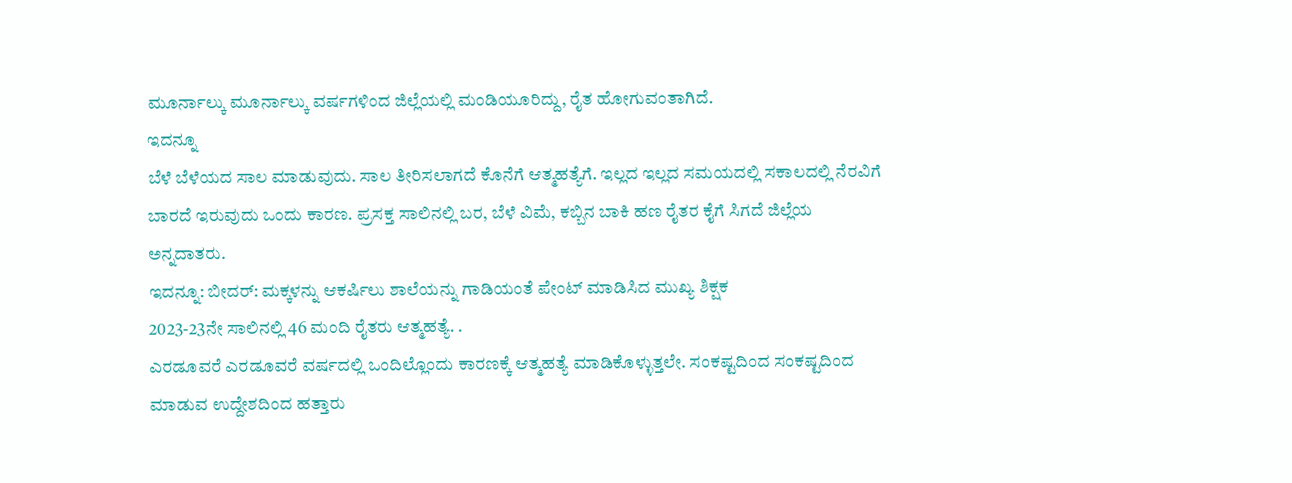ಮೂರ್ನಾಲ್ಕು ಮೂರ್ನಾಲ್ಕು ವರ್ಷಗಳಿಂದ ಜಿಲ್ಲೆಯಲ್ಲಿ ಮಂಡಿಯೂರಿದ್ದು, ರೈತ ಹೋಗುವಂತಾಗಿದೆ.
ಇದನ್ನೂ
ಬೆಳೆ ಬೆಳೆಯದ ಸಾಲ ಮಾಡುವುದು. ಸಾಲ ತೀರಿಸಲಾಗದೆ ಕೊನೆಗೆ ಆತ್ಮಹತ್ಯೆಗೆ. ಇಲ್ಲದ ಇಲ್ಲದ ಸಮಯದಲ್ಲಿ ಸಕಾಲದಲ್ಲಿ ನೆರವಿಗೆ ಬಾರದೆ ಇರುವುದು ಒಂದು ಕಾರಣ. ಪ್ರಸಕ್ತ ಸಾಲಿನಲ್ಲಿ ಬರ, ಬೆಳೆ ವಿಮೆ, ಕಬ್ಬಿನ ಬಾಕಿ ಹಣ ರೈತರ ಕೈಗೆ ಸಿಗದೆ ಜಿಲ್ಲೆಯ ಅನ್ನದಾತರು.
ಇದನ್ನೂ: ಬೀದರ್: ಮಕ್ಕಳನ್ನು ಆಕರ್ಷಿಲು ಶಾಲೆಯನ್ನು ಗಾಡಿಯಂತೆ ಪೇಂಟ್ ಮಾಡಿಸಿದ ಮುಖ್ಯ ಶಿಕ್ಷಕ
2023-23ನೇ ಸಾಲಿನಲ್ಲಿ 46 ಮಂದಿ ರೈತರು ಆತ್ಮಹತ್ಯೆ. .
ಎರಡೂವರೆ ಎರಡೂವರೆ ವರ್ಷದಲ್ಲಿ ಒಂದಿಲ್ಲೊಂದು ಕಾರಣಕ್ಕೆ ಆತ್ಮಹತ್ಯೆ ಮಾಡಿಕೊಳ್ಳುತ್ತಲೇ. ಸಂಕಷ್ಟದಿಂದ ಸಂಕಷ್ಟದಿಂದ ಮಾಡುವ ಉದ್ದೇಶದಿಂದ ಹತ್ತಾರು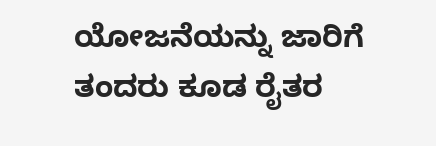ಯೋಜನೆಯನ್ನು ಜಾರಿಗೆ ತಂದರು ಕೂಡ ರೈತರ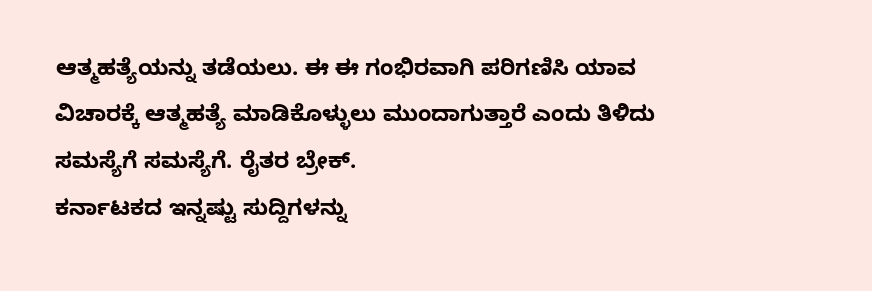ಆತ್ಮಹತ್ಯೆಯನ್ನು ತಡೆಯಲು. ಈ ಈ ಗಂಭಿರವಾಗಿ ಪರಿಗಣಿಸಿ ಯಾವ ವಿಚಾರಕ್ಕೆ ಆತ್ಮಹತ್ಯೆ ಮಾಡಿಕೊಳ್ಳುಲು ಮುಂದಾಗುತ್ತಾರೆ ಎಂದು ತಿಳಿದು ಸಮಸ್ಯೆಗೆ ಸಮಸ್ಯೆಗೆ. ರೈತರ ಬ್ರೇಕ್.
ಕರ್ನಾಟಕದ ಇನ್ನಷ್ಟು ಸುದ್ದಿಗಳನ್ನು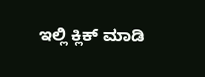ಇಲ್ಲಿ ಕ್ಲಿಕ್ ಮಾಡಿ